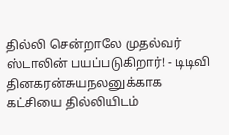தில்லி சென்றாலே முதல்வர் ஸ்டாலின் பயப்படுகிறார்! - டிடிவி தினகரன்சுயநலனுக்காக கட்சியை தில்லியிடம்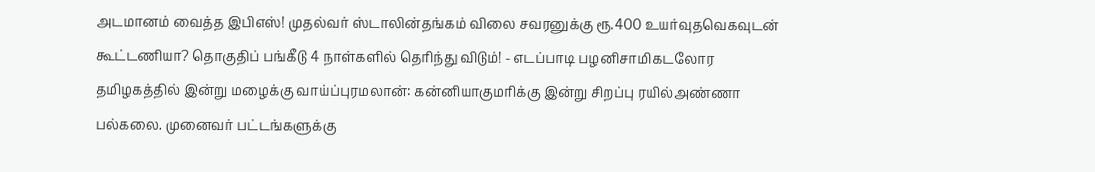அடமானம் வைத்த இபிஎஸ்! முதல்வர் ஸ்டாலின்தங்கம் விலை சவரனுக்கு ரூ.400 உயர்வுதவெகவுடன் கூட்டணியா? தொகுதிப் பங்கீடு 4 நாள்களில் தெரிந்து விடும்! - எடப்பாடி பழனிசாமிகடலோர தமிழகத்தில் இன்று மழைக்கு வாய்ப்புரமலான்: கன்னியாகுமரிக்கு இன்று சிறப்பு ரயில்அண்ணா பல்கலை. முனைவர் பட்டங்களுக்கு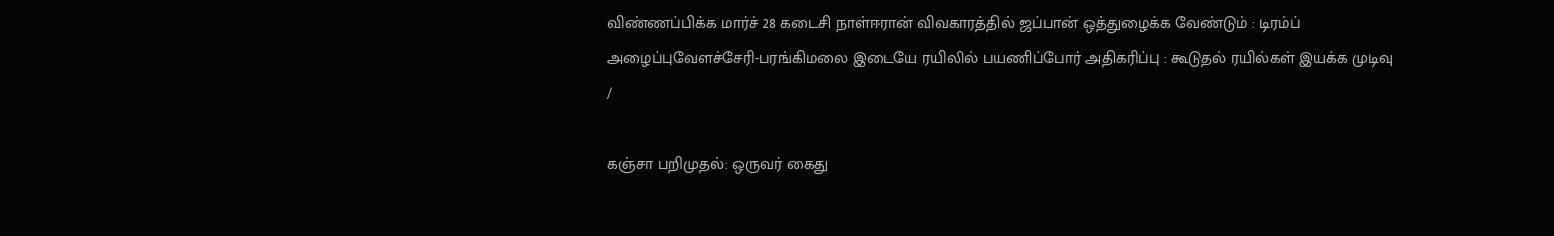விண்ணப்பிக்க மார்ச் 28 கடைசி நாள்ஈரான் விவகாரத்தில் ஜப்பான் ஒத்துழைக்க வேண்டும் : டிரம்ப் அழைப்புவேளச்சேரி-பரங்கிமலை இடையே ரயிலில் பயணிப்போர் அதிகரிப்பு : கூடுதல் ரயில்கள் இயக்க முடிவு
/

கஞ்சா பறிமுதல்: ஒருவர் கைது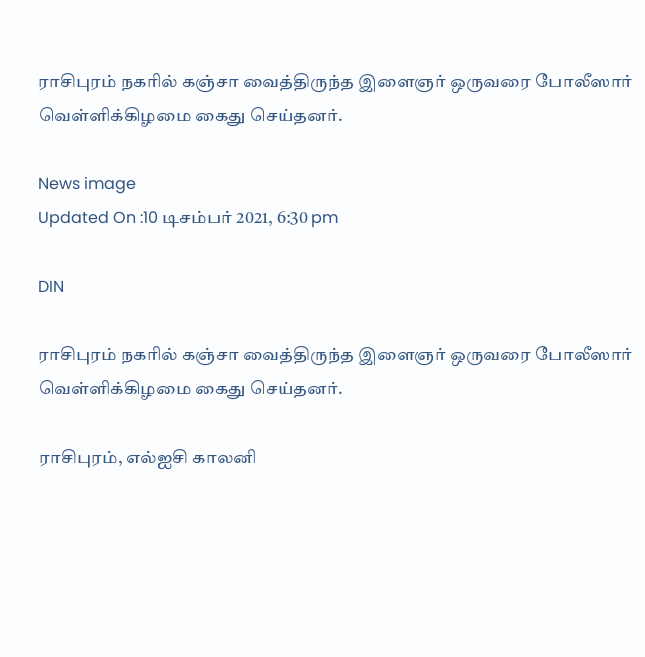ராசிபுரம் நகரில் கஞ்சா வைத்திருந்த இளைஞர் ஒருவரை போலீஸார் வெள்ளிக்கிழமை கைது செய்தனர்.

News image
Updated On :10 டிசம்பர் 2021, 6:30 pm

DIN

ராசிபுரம் நகரில் கஞ்சா வைத்திருந்த இளைஞர் ஒருவரை போலீஸார் வெள்ளிக்கிழமை கைது செய்தனர்.

ராசிபுரம், எல்ஐசி காலனி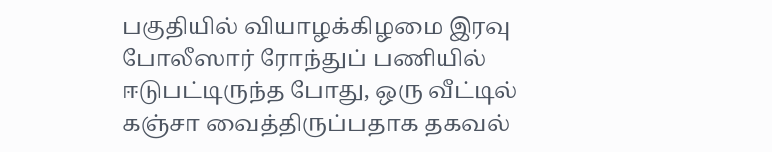பகுதியில் வியாழக்கிழமை இரவு போலீஸார் ரோந்துப் பணியில் ஈடுபட்டிருந்த போது, ஒரு வீட்டில் கஞ்சா வைத்திருப்பதாக தகவல்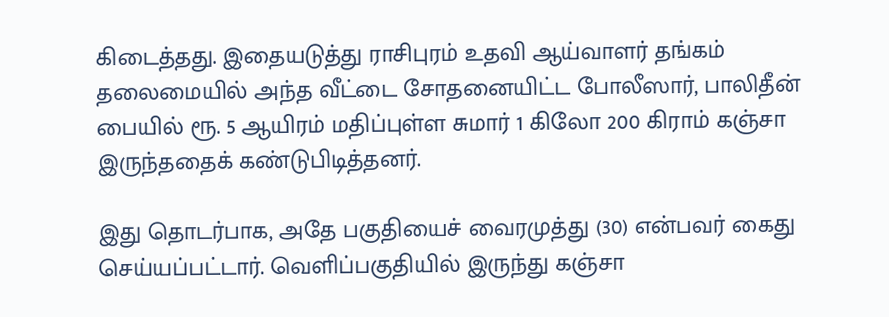கிடைத்தது. இதையடுத்து ராசிபுரம் உதவி ஆய்வாளர் தங்கம் தலைமையில் அந்த வீட்டை சோதனையிட்ட போலீஸார், பாலிதீன் பையில் ரூ. 5 ஆயிரம் மதிப்புள்ள சுமார் 1 கிலோ 200 கிராம் கஞ்சா இருந்ததைக் கண்டுபிடித்தனர்.

இது தொடர்பாக, அதே பகுதியைச் வைரமுத்து (30) என்பவர் கைது செய்யப்பட்டார். வெளிப்பகுதியில் இருந்து கஞ்சா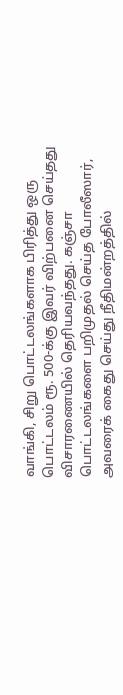வாங்கி, சிறு பொட்டலங்களாக பிரித்து ஒரு பொட்டலம் ரூ. 500-க்கு இவர் விற்பனை செய்தது விசாரணையில் தெரியவந்தது. கஞ்சா பொட்டலங்களை பறிமுதல் செய்த போலீஸார், அவரைக் கைது செய்து நீதிமன்றத்தில்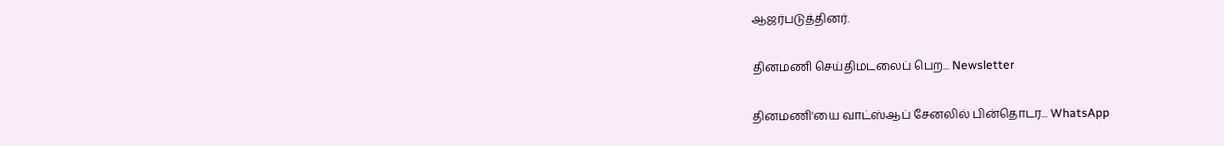ஆஜர்படுத்தினர்.

தினமணி செய்திமடலைப் பெற... Newsletter

தினமணி'யை வாட்ஸ்ஆப் சேனலில் பின்தொடர... WhatsApp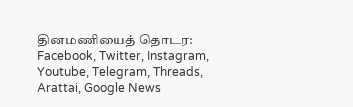தினமணியைத் தொடர: Facebook, Twitter, Instagram, Youtube, Telegram, Threads, Arattai, Google News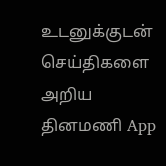உடனுக்குடன் செய்திகளை அறிய தினமணி App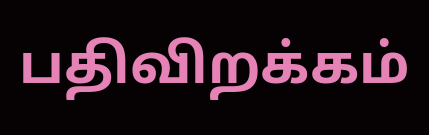பதிவிறக்கம்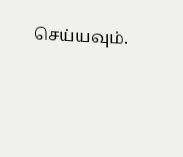செய்யவும்.